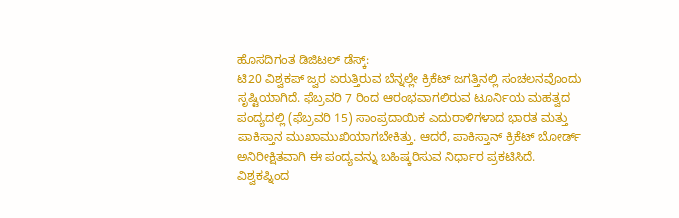ಹೊಸದಿಗಂತ ಡಿಜಿಟಲ್ ಡೆಸ್ಕ್:
ಟಿ20 ವಿಶ್ವಕಪ್ ಜ್ವರ ಏರುತ್ತಿರುವ ಬೆನ್ನಲ್ಲೇ ಕ್ರಿಕೆಟ್ ಜಗತ್ತಿನಲ್ಲಿ ಸಂಚಲನವೊಂದು ಸೃಷ್ಟಿಯಾಗಿದೆ. ಫೆಬ್ರವರಿ 7 ರಿಂದ ಆರಂಭವಾಗಲಿರುವ ಟೂರ್ನಿಯ ಮಹತ್ವದ ಪಂದ್ಯದಲ್ಲಿ (ಫೆಬ್ರವರಿ 15) ಸಾಂಪ್ರದಾಯಿಕ ಎದುರಾಳಿಗಳಾದ ಭಾರತ ಮತ್ತು ಪಾಕಿಸ್ತಾನ ಮುಖಾಮುಖಿಯಾಗಬೇಕಿತ್ತು. ಆದರೆ, ಪಾಕಿಸ್ತಾನ್ ಕ್ರಿಕೆಟ್ ಬೋರ್ಡ್ ಅನಿರೀಕ್ಷಿತವಾಗಿ ಈ ಪಂದ್ಯವನ್ನು ಬಹಿಷ್ಕರಿಸುವ ನಿರ್ಧಾರ ಪ್ರಕಟಿಸಿದೆ.
ವಿಶ್ವಕಪ್ನಿಂದ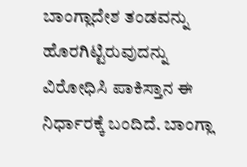ಬಾಂಗ್ಲಾದೇಶ ತಂಡವನ್ನು ಹೊರಗಿಟ್ಟಿರುವುದನ್ನು ವಿರೋಧಿಸಿ ಪಾಕಿಸ್ತಾನ ಈ ನಿರ್ಧಾರಕ್ಕೆ ಬಂದಿದೆ. ಬಾಂಗ್ಲಾ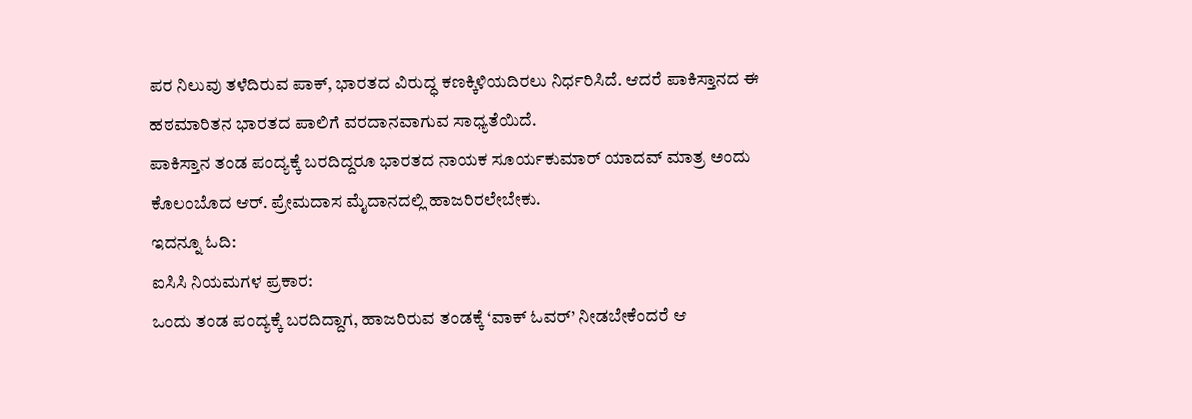ಪರ ನಿಲುವು ತಳೆದಿರುವ ಪಾಕ್, ಭಾರತದ ವಿರುದ್ಧ ಕಣಕ್ಕಿಳಿಯದಿರಲು ನಿರ್ಧರಿಸಿದೆ. ಆದರೆ ಪಾಕಿಸ್ತಾನದ ಈ ಹಠಮಾರಿತನ ಭಾರತದ ಪಾಲಿಗೆ ವರದಾನವಾಗುವ ಸಾಧ್ಯತೆಯಿದೆ.
ಪಾಕಿಸ್ತಾನ ತಂಡ ಪಂದ್ಯಕ್ಕೆ ಬರದಿದ್ದರೂ ಭಾರತದ ನಾಯಕ ಸೂರ್ಯಕುಮಾರ್ ಯಾದವ್ ಮಾತ್ರ ಅಂದು ಕೊಲಂಬೊದ ಆರ್. ಪ್ರೇಮದಾಸ ಮೈದಾನದಲ್ಲಿ ಹಾಜರಿರಲೇಬೇಕು.
ಇದನ್ನೂ ಓದಿ:
ಐಸಿಸಿ ನಿಯಮಗಳ ಪ್ರಕಾರ:
ಒಂದು ತಂಡ ಪಂದ್ಯಕ್ಕೆ ಬರದಿದ್ದಾಗ, ಹಾಜರಿರುವ ತಂಡಕ್ಕೆ ‘ವಾಕ್ ಓವರ್’ ನೀಡಬೇಕೆಂದರೆ ಆ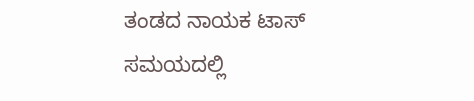ತಂಡದ ನಾಯಕ ಟಾಸ್ ಸಮಯದಲ್ಲಿ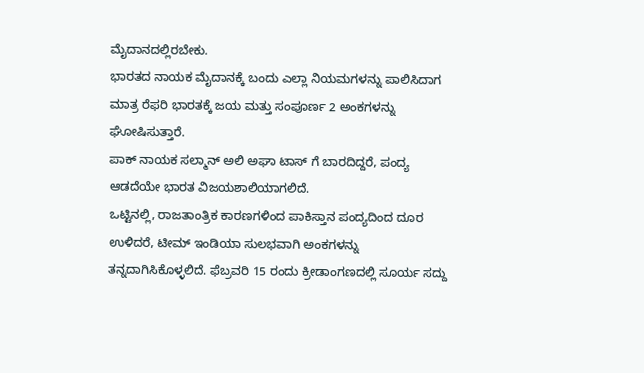ಮೈದಾನದಲ್ಲಿರಬೇಕು.
ಭಾರತದ ನಾಯಕ ಮೈದಾನಕ್ಕೆ ಬಂದು ಎಲ್ಲಾ ನಿಯಮಗಳನ್ನು ಪಾಲಿಸಿದಾಗ ಮಾತ್ರ ರೆಫರಿ ಭಾರತಕ್ಕೆ ಜಯ ಮತ್ತು ಸಂಪೂರ್ಣ 2 ಅಂಕಗಳನ್ನು ಘೋಷಿಸುತ್ತಾರೆ.
ಪಾಕ್ ನಾಯಕ ಸಲ್ಮಾನ್ ಅಲಿ ಅಘಾ ಟಾಸ್ ಗೆ ಬಾರದಿದ್ದರೆ, ಪಂದ್ಯ ಆಡದೆಯೇ ಭಾರತ ವಿಜಯಶಾಲಿಯಾಗಲಿದೆ.
ಒಟ್ಟಿನಲ್ಲಿ, ರಾಜತಾಂತ್ರಿಕ ಕಾರಣಗಳಿಂದ ಪಾಕಿಸ್ತಾನ ಪಂದ್ಯದಿಂದ ದೂರ ಉಳಿದರೆ, ಟೀಮ್ ಇಂಡಿಯಾ ಸುಲಭವಾಗಿ ಅಂಕಗಳನ್ನು ತನ್ನದಾಗಿಸಿಕೊಳ್ಳಲಿದೆ. ಫೆಬ್ರವರಿ 15 ರಂದು ಕ್ರೀಡಾಂಗಣದಲ್ಲಿ ಸೂರ್ಯ ಸದ್ದು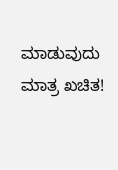ಮಾಡುವುದು ಮಾತ್ರ ಖಚಿತ!